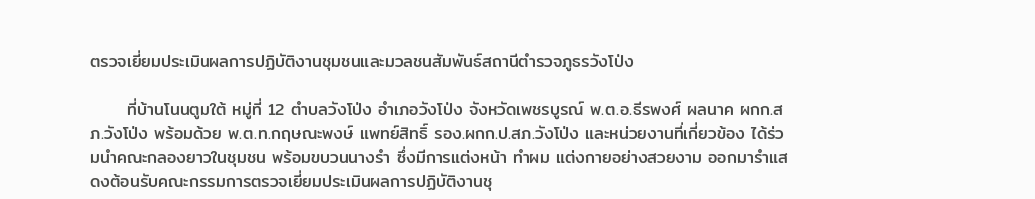ตรวจเยี่ยมประเมินผลการปฏิบัติงานชุมชนและมวลชนสัมพันธ์สถานีตำรวจภูธรวังโป่ง

      ที่บ้านโนนตูมใต้ หมู่ที่ 12 ตำบลวังโป่ง อำเภอวังโป่ง จังหวัดเพชรบูรณ์ พ.ต.อ.ธีรพงศ์ ผลนาค ผกก.สภ.วังโป่ง พร้อมด้วย พ.ต.ท.กฤษณะพงษ์ แพทย์สิทธิ์ รอง.ผกก.ป.สภ.วังโป่ง และหน่วยงานที่เกี่ยวข้อง ได้ร่วมนำคณะกลองยาวในชุมชน พร้อมขบวนนางรำ ซึ่งมีการแต่งหน้า ทำผม แต่งกายอย่างสวยงาม ออกมารำแสดงต้อนรับคณะกรรมการตรวจเยี่ยมประเมินผลการปฏิบัติงานชุ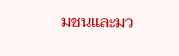มชนและมว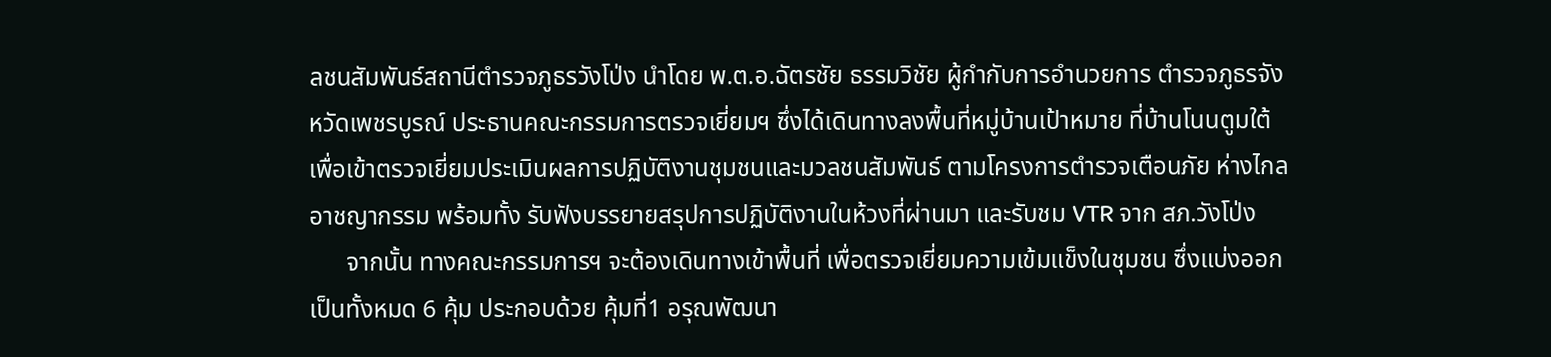ลชนสัมพันธ์สถานีตำรวจภูธรวังโป่ง นำโดย พ.ต.อ.ฉัตรชัย ธรรมวิชัย ผู้กำกับการอำนวยการ ตำรวจภูธรจังหวัดเพชรบูรณ์ ประธานคณะกรรมการตรวจเยี่ยมฯ ซึ่งได้เดินทางลงพื้นที่หมู่บ้านเป้าหมาย ที่บ้านโนนตูมใต้ เพื่อเข้าตรวจเยี่ยมประเมินผลการปฏิบัติงานชุมชนและมวลชนสัมพันธ์ ตามโครงการตำรวจเตือนภัย ห่างไกลอาชญากรรม พร้อมทั้ง รับฟังบรรยายสรุปการปฏิบัติงานในห้วงที่ผ่านมา และรับชม VTR จาก สภ.วังโป่ง
      จากนั้น ทางคณะกรรมการฯ จะต้องเดินทางเข้าพื้นที่ เพื่อตรวจเยี่ยมความเข้มแข็งในชุมชน ซึ่งแบ่งออกเป็นทั้งหมด 6 คุ้ม ประกอบด้วย คุ้มที่1 อรุณพัฒนา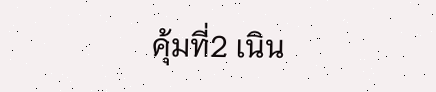คุ้มที่2 เนิน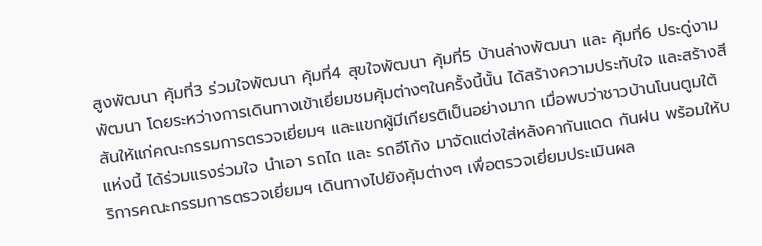สูงพัฒนา คุ้มที่3 ร่วมใจพัฒนา คุ้มที่4 สุขใจพัฒนา คุ้มที่5 บ้านล่างพัฒนา และ คุ้มที่6 ประดู่งามพัฒนา โดยระหว่างการเดินทางเข้าเยี่ยมชมคุ้มต่างๆในครั้งนี้นั้น ได้สร้างความประทับใจ และสร้างสีสันให้แก่คณะกรรมการตรวจเยี่ยมฯ และแขกผู้มีเกียรติเป็นอย่างมาก เมื่อพบว่าชาวบ้านโนนตูมใต้แห่งนี้ ได้ร่วมแรงร่วมใจ นำเอา รถไถ และ รถอีโก้ง มาจัดแต่งใส่หลังคากันแดด กันฝน พร้อมให้บริการคณะกรรมการตรวจเยี่ยมฯ เดินทางไปยังคุ้มต่างๆ เพื่อตรวจเยี่ยมประเมินผล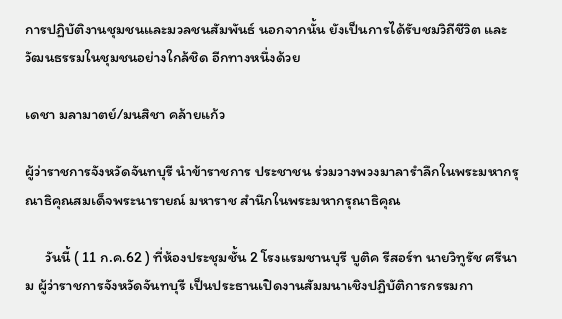การปฏิบัติงานชุมชนและมวลชนสัมพันธ์ นอกจากนั้น ยังเป็นการได้รับชมวิถีชีวิต และวัฒนธรรมในชุมชนอย่างใกล้ชิด อีกทางหนึ่งด้วย

เดชา มลามาตย์/มนสิชา คล้ายแก้ว

ผู้ว่าราชการจังหวัดจันทบุรี นำข้าราชการ ประชาชน ร่วมวางพวงมาลารำลึกในพระมหากรุณาธิคุณสมเด็จพระนารายณ์ มหาราช สำนึกในพระมหากรุณาธิคุณ

      วันนี้ ( 11 ก.ค.62 ) ที่ห้องประชุมชั้น 2 โรงแรมชานบุรี บูติค รีสอร์ท นายวิทูรัช ศรีนาม ผู้ว่าราชการจังหวัดจันทบุรี เป็นประธานเปิดงานสัมมนาเชิงปฏิบัติการกรรมกา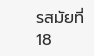รสมัยที่ 18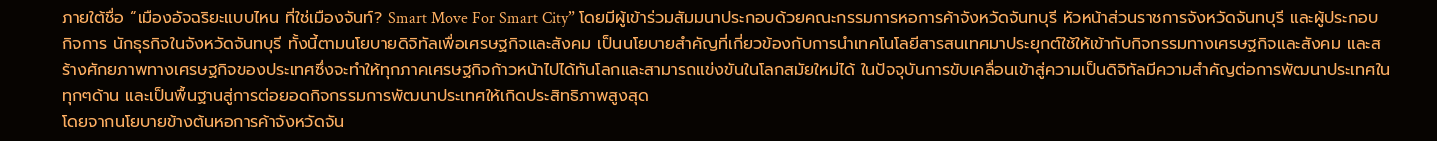ภายใต้ชื่อ “เมืองอัจฉริยะแบบไหน ที่ใช่เมืองจันท์? Smart Move For Smart City” โดยมีผู้เข้าร่วมสัมมนาประกอบด้วยคณะกรรมการหอการค้าจังหวัดจันทบุรี หัวหน้าส่วนราชการจังหวัดจันทบุรี และผู้ประกอบกิจการ นักธุรกิจในจังหวัดจันทบุรี ทั้งนี้ตามนโยบายดิจิทัลเพื่อเศรษฐกิจและสังคม เป็นนโยบายสำคัญที่เกี่ยวข้องกับการนำเทคโนโลยีสารสนเทศมาประยุกต์ใช้ให้เข้ากับกิจกรรมทางเศรษฐกิจและสังคม และสร้างศักยภาพทางเศรษฐกิจของประเทศซึ่งจะทำให้ทุกภาคเศรษฐกิจก้าวหน้าไปได้ทันโลกและสามารถแข่งขันในโลกสมัยใหม่ได้ ในปัจจุบันการขับเคลื่อนเข้าสู่ความเป็นดิจิทัลมีความสำคัญต่อการพัฒนาประเทศในทุกๆด้าน และเป็นพื้นฐานสู่การต่อยอดกิจกรรมการพัฒนาประเทศให้เกิดประสิทธิภาพสูงสุด
โดยจากนโยบายข้างต้นหอการค้าจังหวัดจัน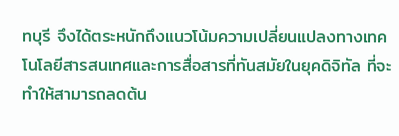ทบุรี จึงได้ตระหนักถึงแนวโน้มความเปลี่ยนแปลงทางเทคโนโลยีสารสนเทศและการสื่อสารที่ทันสมัยในยุคดิจิทัล ที่จะทำให้สามารถลดต้น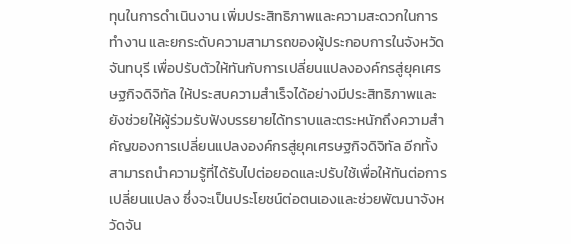ทุนในการดำเนินงาน เพิ่มประสิทธิภาพและความสะดวกในการทำงาน และยกระดับความสามารถของผู้ประกอบการในจังหวัดจันทบุรี เพื่อปรับตัวให้ทันกับการเปลี่ยนแปลงองค์กรสู่ยุคเศรษฐกิจดิจิทัล ให้ประสบความสำเร็จได้อย่างมีประสิทธิภาพและยังช่วยให้ผู้ร่วมรับฟังบรรยายได้ทราบและตระหนักถึงความสำคัญของการเปลี่ยนแปลงองค์กรสู่ยุคเศรษฐกิจดิจิทัล อีกทั้งสามารถนำความรู้ที่ได้รับไปต่อยอดและปรับใช้เพื่อให้ทันต่อการเปลี่ยนแปลง ซึ่งจะเป็นประโยชน์ต่อตนเองและช่วยพัฒนาจังหวัดจัน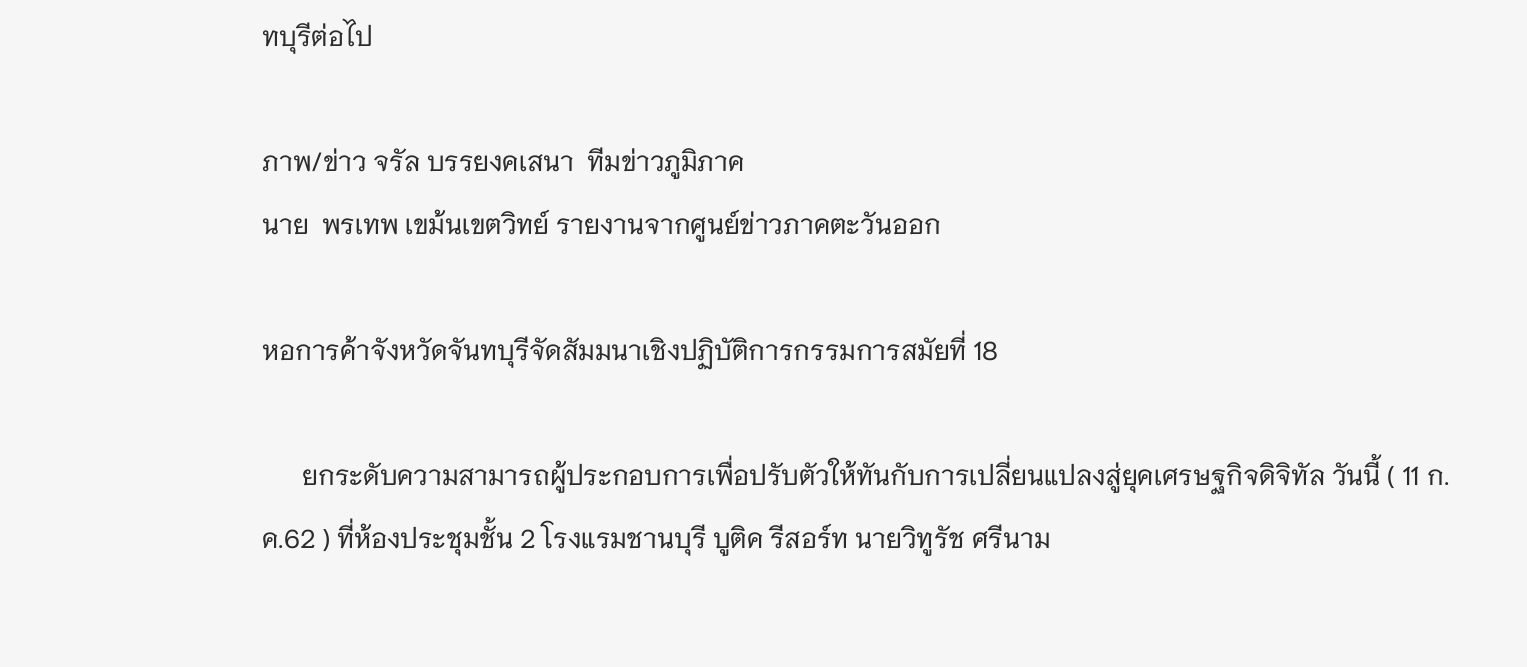ทบุรีต่อไป

ภาพ/ข่าว จรัล บรรยงคเสนา  ทีมข่าวภูมิภาค
นาย  พรเทพ เขม้นเขตวิทย์ รายงานจากศูนย์ข่าวภาคตะวันออก

หอการค้าจังหวัดจันทบุรีจัดสัมมนาเชิงปฏิบัติการกรรมการสมัยที่ 18

      ยกระดับความสามารถผู้ประกอบการเพื่อปรับตัวให้ทันกับการเปลี่ยนแปลงสู่ยุคเศรษฐกิจดิจิทัล วันนี้ ( 11 ก.ค.62 ) ที่ห้องประชุมชั้น 2 โรงแรมชานบุรี บูติค รีสอร์ท นายวิทูรัช ศรีนาม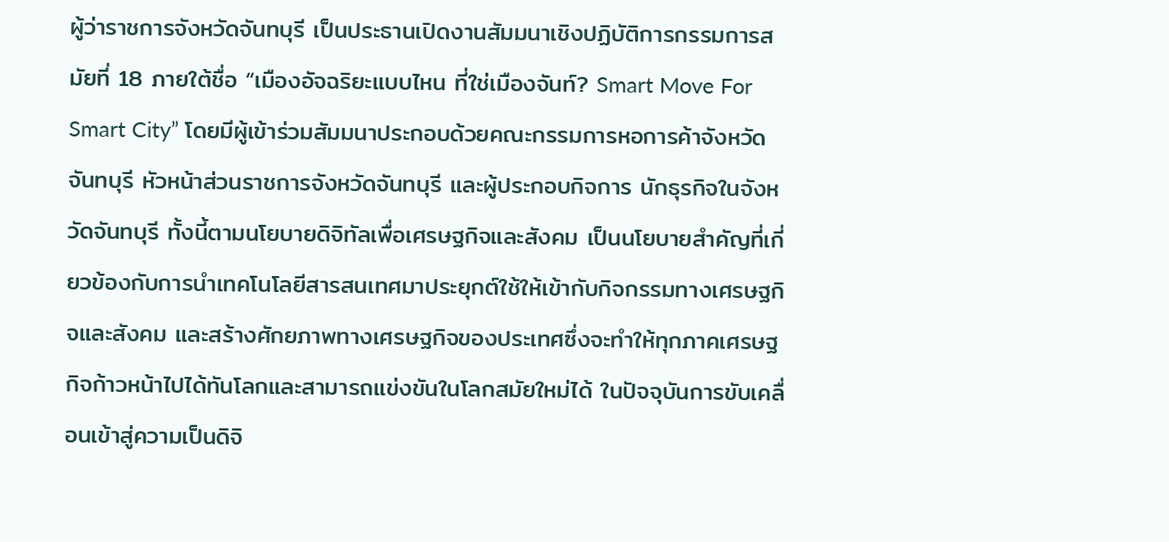ผู้ว่าราชการจังหวัดจันทบุรี เป็นประธานเปิดงานสัมมนาเชิงปฏิบัติการกรรมการสมัยที่ 18 ภายใต้ชื่อ “เมืองอัจฉริยะแบบไหน ที่ใช่เมืองจันท์? Smart Move For Smart City” โดยมีผู้เข้าร่วมสัมมนาประกอบด้วยคณะกรรมการหอการค้าจังหวัดจันทบุรี หัวหน้าส่วนราชการจังหวัดจันทบุรี และผู้ประกอบกิจการ นักธุรกิจในจังหวัดจันทบุรี ทั้งนี้ตามนโยบายดิจิทัลเพื่อเศรษฐกิจและสังคม เป็นนโยบายสำคัญที่เกี่ยวข้องกับการนำเทคโนโลยีสารสนเทศมาประยุกต์ใช้ให้เข้ากับกิจกรรมทางเศรษฐกิจและสังคม และสร้างศักยภาพทางเศรษฐกิจของประเทศซึ่งจะทำให้ทุกภาคเศรษฐกิจก้าวหน้าไปได้ทันโลกและสามารถแข่งขันในโลกสมัยใหม่ได้ ในปัจจุบันการขับเคลื่อนเข้าสู่ความเป็นดิจิ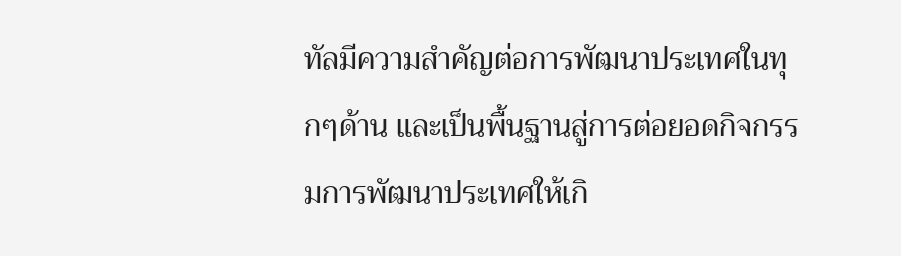ทัลมีความสำคัญต่อการพัฒนาประเทศในทุกๆด้าน และเป็นพื้นฐานสู่การต่อยอดกิจกรรมการพัฒนาประเทศให้เกิ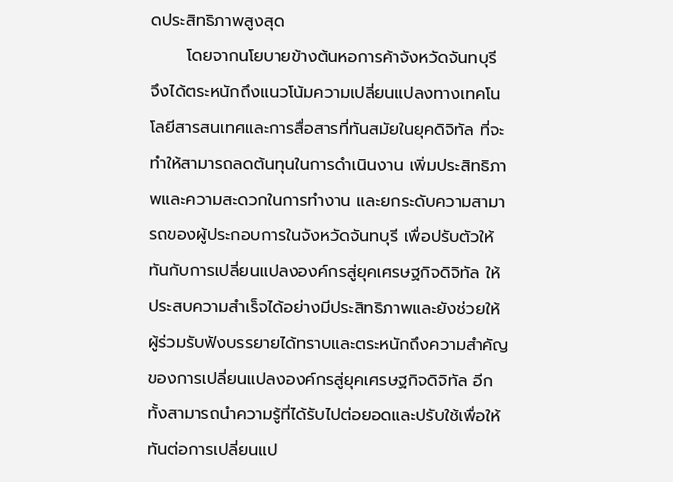ดประสิทธิภาพสูงสุด
      โดยจากนโยบายข้างต้นหอการค้าจังหวัดจันทบุรี จึงได้ตระหนักถึงแนวโน้มความเปลี่ยนแปลงทางเทคโนโลยีสารสนเทศและการสื่อสารที่ทันสมัยในยุคดิจิทัล ที่จะทำให้สามารถลดต้นทุนในการดำเนินงาน เพิ่มประสิทธิภาพและความสะดวกในการทำงาน และยกระดับความสามารถของผู้ประกอบการในจังหวัดจันทบุรี เพื่อปรับตัวให้ทันกับการเปลี่ยนแปลงองค์กรสู่ยุคเศรษฐกิจดิจิทัล ให้ประสบความสำเร็จได้อย่างมีประสิทธิภาพและยังช่วยให้ผู้ร่วมรับฟังบรรยายได้ทราบและตระหนักถึงความสำคัญของการเปลี่ยนแปลงองค์กรสู่ยุคเศรษฐกิจดิจิทัล อีกทั้งสามารถนำความรู้ที่ได้รับไปต่อยอดและปรับใช้เพื่อให้ทันต่อการเปลี่ยนแป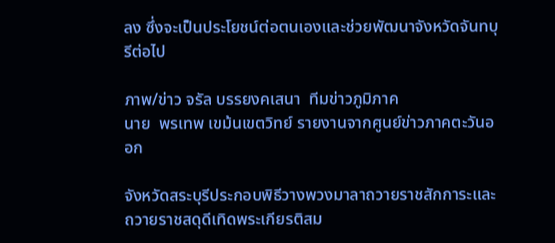ลง ซึ่งจะเป็นประโยชน์ต่อตนเองและช่วยพัฒนาจังหวัดจันทบุรีต่อไป

ภาพ/ข่าว จรัล บรรยงคเสนา  ทีมข่าวภูมิภาค
นาย  พรเทพ เขม้นเขตวิทย์ รายงานจากศูนย์ข่าวภาคตะวันออก

จังหวัดสระบุรีประกอบพิธีวางพวงมาลาถวายราชสักการะและถวายราชสดุดีเทิดพระเกียรติสม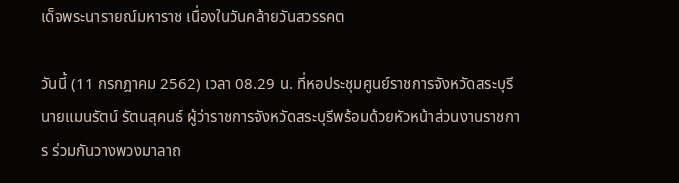เด็จพระนารายณ์มหาราช เนื่องในวันคล้ายวันสวรรคต

วันนี้ (11 กรกฎาคม 2562) เวลา 08.29 น. ที่หอประชุมศูนย์ราชการจังหวัดสระบุรี นายแมนรัตน์ รัตนสุคนธ์ ผู้ว่าราชการจังหวัดสระบุรีพร้อมด้วยหัวหน้าส่วนงานราชการ ร่วมกันวางพวงมาลาถ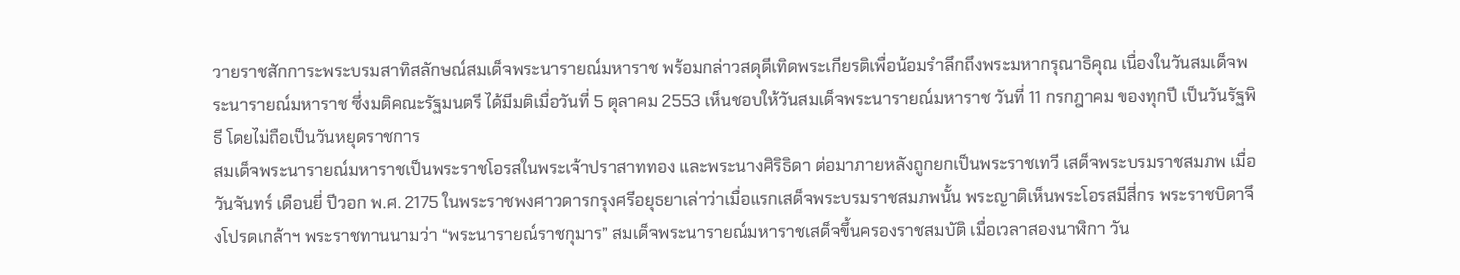วายราชสักการะพระบรมสาทิสลักษณ์สมเด็จพระนารายณ์มหาราช พร้อมกล่าวสดุดีเทิดพระเกียรติเพื่อน้อมรำลึกถึงพระมหากรุณาธิคุณ เนื่องในวันสมเด็จพระนารายณ์มหาราช ซึ่งมติคณะรัฐมนตรี ได้มีมติเมื่อวันที่ 5 ตุลาคม 2553 เห็นชอบให้วันสมเด็จพระนารายณ์มหาราช วันที่ 11 กรกฎาคม ของทุกปี เป็นวันรัฐพิธี โดยไม่ถือเป็นวันหยุดราชการ
สมเด็จพระนารายณ์มหาราชเป็นพระราชโอรสในพระเจ้าปราสาททอง และพระนางศิริธิดา ต่อมาภายหลังถูกยกเป็นพระราชเทวี เสด็จพระบรมราชสมภพ เมื่อวันจันทร์ เดือนยี่ ปีวอก พ.ศ. 2175 ในพระราชพงศาวดารกรุงศรีอยุธยาเล่าว่าเมื่อแรกเสด็จพระบรมราชสมภพนั้น พระญาติเห็นพระโอรสมีสี่กร พระราชบิดาจึงโปรดเกล้าฯ พระราชทานนามว่า “พระนารายณ์ราชกุมาร” สมเด็จพระนารายณ์มหาราชเสด็จขึ้นครองราชสมบัติ เมื่อเวลาสองนาฬิกา วัน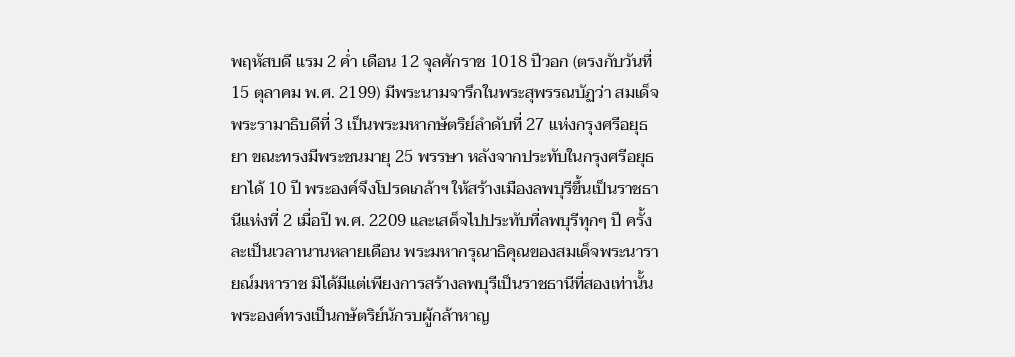พฤหัสบดี แรม 2 ค่ำ เดือน 12 จุลศักราช 1018 ปีวอก (ตรงกับวันที่ 15 ตุลาคม พ.ศ. 2199) มีพระนามจารึกในพระสุพรรณบัฏว่า สมเด็จพระรามาธิบดีที่ 3 เป็นพระมหากษัตริย์ลำดับที่ 27 แห่งกรุงศรีอยุธยา ขณะทรงมีพระชนมายุ 25 พรรษา หลังจากประทับในกรุงศรีอยุธยาได้ 10 ปี พระองค์จึงโปรดเกล้าฯ ให้สร้างเมืองลพบุรีขึ้นเป็นราชธานีแห่งที่ 2 เมื่อปี พ.ศ. 2209 และเสด็จไปประทับที่ลพบุรีทุกๆ ปี ครั้งละเป็นเวลานานหลายเดือน พระมหากรุณาธิคุณของสมเด็จพระนารายณ์มหาราช มิได้มีแต่เพียงการสร้างลพบุรีเป็นราชธานีที่สองเท่านั้น พระองค์ทรงเป็นกษัตริย์นักรบผู้กล้าหาญ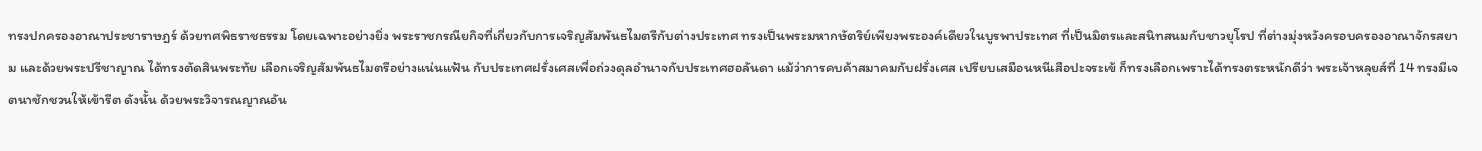ทรงปกครองอาณาประชาราษฎร์ ด้วยทศพิธราชธรรม โดยเฉพาะอย่างยิ่ง พระราชกรณียกิจที่เกี่ยวกับการเจริญสัมพันธไมตรีกับต่างประเทศ ทรงเป็นพระมหากษัตริย์เพียงพระองค์เดียวในบูรพาประเทศ ที่เป็นมิตรและสนิทสนมกับชาวยุโรป ที่ต่างมุ่งหวังครอบครองอาณาจักรสยาม และด้วยพระปรีชาญาณ ได้ทรงตัดสินพระทัย เลือกเจริญสัมพันธไมตรีอย่างแน่นแฟ้น กับประเทศฝรั่งเศสเพื่อถ่วงดุลอำนาจกับประเทศฮอลันดา แม้ว่าการคบค้าสมาคมกับฝรั่งเศส เปรียบเสมือนหนีเสือปะจระเข้ ก็ทรงเลือกเพราะได้ทรงตระหนักดีว่า พระเจ้าหลุยส์ที่ 14 ทรงมีเจตนาชักชวนให้เข้ารีต ดังนั้น ด้วยพระวิจารณญาณอัน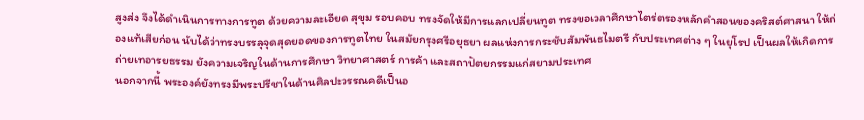สูงส่ง จึงได้ดำเนินการทางการทูต ด้วยความละเอียด สุขุม รอบคอบ ทรงจัดให้มีการแลกเปลี่ยนทูต ทรงขอเวลาศึกษาไตร่ตรองหลักคำสอนของคริสต์ศาสนา ให้ถ่องแท้เสียก่อน นับได้ว่าทรงบรรลุจุดสุดยอดของการทูตไทย ในสมัยกรุงศรีอยุธยา ผลแห่งการกระชับสัมพันธไมตรี กับประเทศต่าง ๆ ในยุโรป เป็นผลให้เกิดการถ่ายเทอารยธรรม ยังความเจริญในด้านการศึกษา วิทยาศาสตร์ การค้า และสถาปัตยกรรมแก่สยามประเทศ
นอกจากนี้ พระองค์ยังทรงมีพระปรีชาในด้านศิลปะวรรณคดีเป็นอ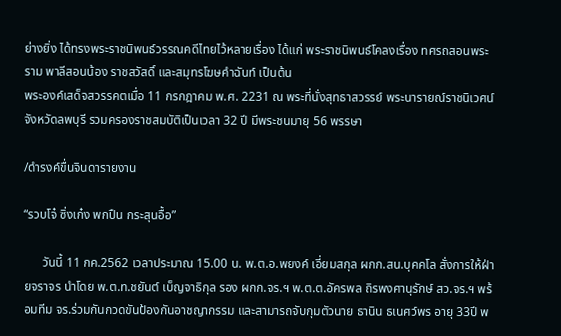ย่างยิ่ง ได้ทรงพระราชนิพนธ์วรรณคดีไทยไว้หลายเรื่อง ได้แก่ พระราชนิพนธ์โคลงเรื่อง ทศรถสอนพระราม พาลีสอนน้อง ราชสวัสดิ์ และสมุทรโฆษคำฉันท์ เป็นต้น
พระองค์เสด็จสวรรคตเมื่อ 11 กรกฎาคม พ.ศ. 2231 ณ พระที่นั่งสุทธาสวรรย์ พระนารายณ์ราชนิเวศน์ จังหวัดลพบุรี รวมครองราชสมบัติเป็นเวลา 32 ปี มีพระชนมายุ 56 พรรษา

/ดำรงค์ขื่นจินดารายงาน

“รวบโจ๋ ซิ่งเก๋ง พกปืน กระสุนอื้อ”

      วันนี้ 11 กค.2562 เวลาประมาณ 15.00 น. พ.ต.อ.พยงค์ เอี่ยมสกุล ผกก.สน.บุคคโล สั่งการให้ฝ่ายจราจร นำโดย พ.ต.ท.ชยันต์ เบ็ญจาธิกุล รอง ผกก.จร.ฯ พ.ต.ต.อัครพล ถิรพงศานุรักษ์ สว.จร.ฯ พร้อมทีม จร.ร่วมกันกวดขันป้องกันอาชญากรรม และสามารถจับกุมตัวนาย ธานิน ธเนศว์พร อายุ 33ปี พ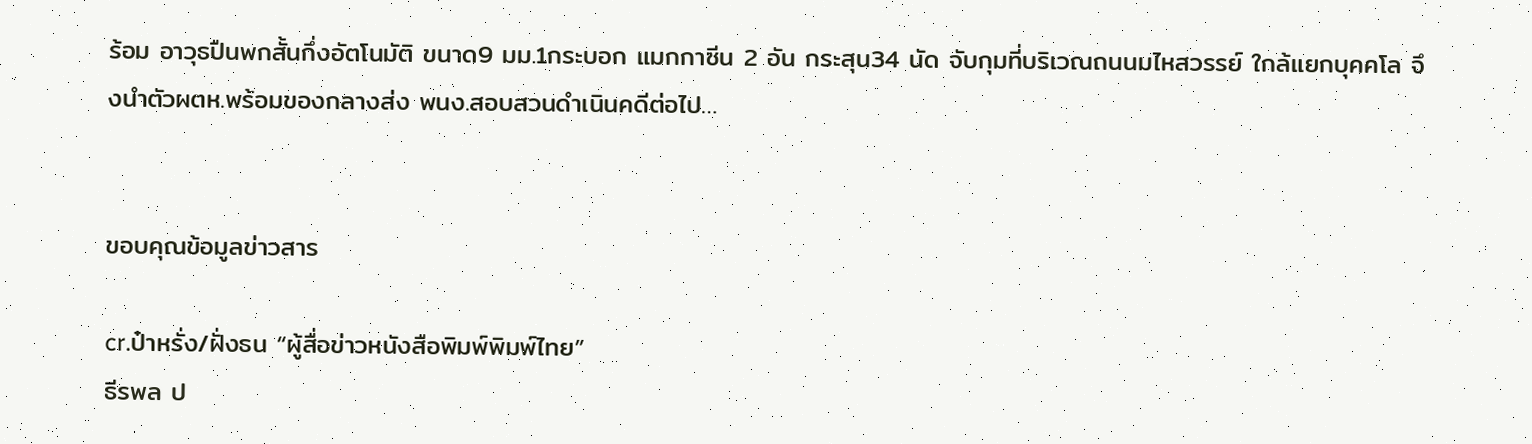ร้อม อาวุธปืนพกสั้นกึ่งอัตโนมัติ ขนาด9 มม.1กระบอก แมกกาซีน 2 อัน กระสุน34 นัด จับกุมที่บริเวณถนนมไหสวรรย์ ใกล้แยกบุคคโล จึงนำตัวผตห.พร้อมของกลางส่ง พนง.สอบสวนดำเนินคดีต่อไป…


ขอบคุณข้อมูลข่าวสาร

cr.ป๋าหรั่ง/ฝั่งธน “ผู้สื่อข่าวหนังสือพิมพ์พิมพ์ไทย”
ธีรพล ป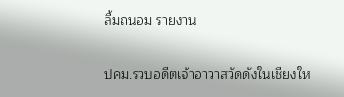ลื้มถนอม รายงาน

ปคม.รวบอดีตเจ้าอาวาสวัดดังในเชียงให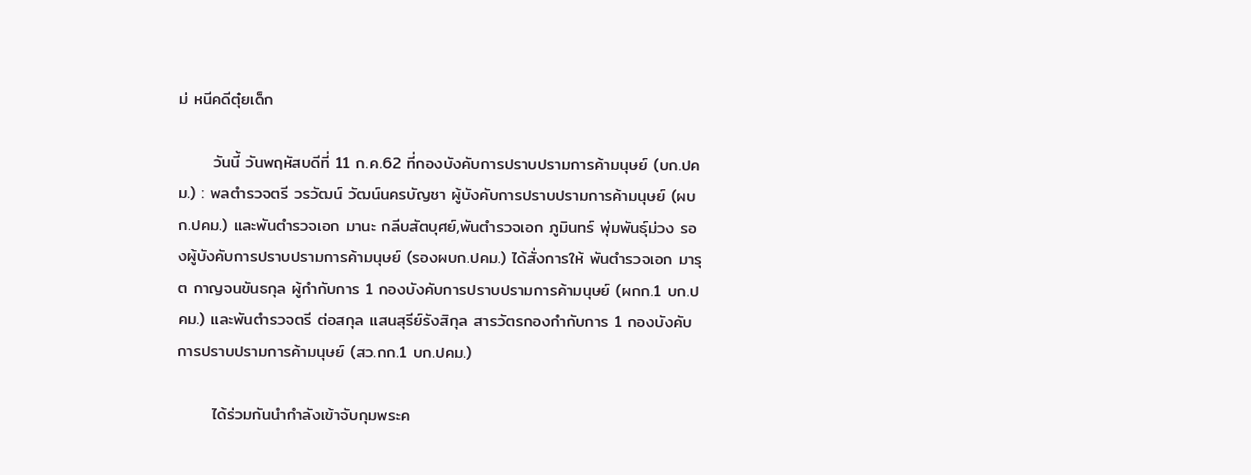ม่ หนีคดีตุ๋ยเด็ก

      วันนี้ วันพฤหัสบดีที่ 11 ก.ค.62 ที่กองบังคับการปราบปรามการค้ามนุษย์ (บก.ปคม.) : พลตำรวจตรี วรวัฒน์ วัฒน์นครบัญชา ผู้บังคับการปราบปรามการค้ามนุษย์ (ผบก.ปคม.) และพันตำรวจเอก มานะ กลีบสัตบุศย์,พันตำรวจเอก ภูมินทร์ พุ่มพันธุ์ม่วง รองผู้บังคับการปราบปรามการค้ามนุษย์ (รองผบก.ปคม.) ได้สั่งการให้ พันตำรวจเอก มารุต กาญจนขันธกุล ผู้กำกับการ 1 กองบังคับการปราบปรามการค้ามนุษย์ (ผกก.1 บก.ปคม.) และพันตำรวจตรี ต่อสกุล แสนสุรีย์รังสิกุล สารวัตรกองกำกับการ 1 กองบังคับการปราบปรามการค้ามนุษย์ (สว.กก.1 บก.ปคม.)

      ได้ร่วมกันนำกำลังเข้าจับกุมพระค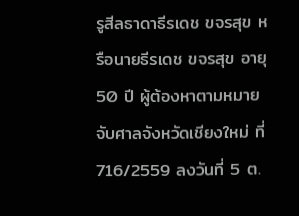รูสีลธาดาธีรเดช ขจรสุข หรือนายธีรเดช ขจรสุข อายุ 50 ปี ผู้ต้องหาตามหมายจับศาลจังหวัดเชียงใหม่ ที่ 716/2559 ลงวันที่ 5 ต.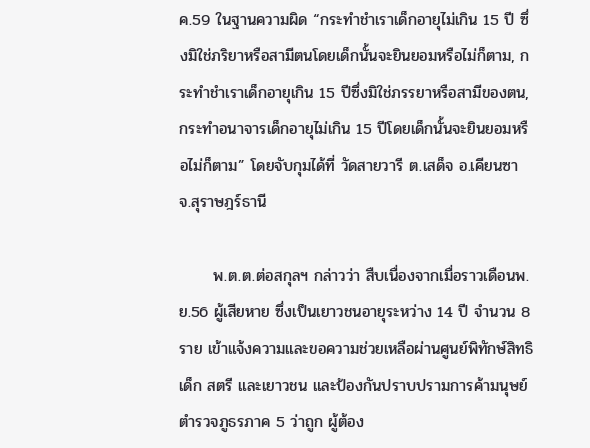ค.59 ในฐานความผิด “กระทำชำเราเด็กอายุไม่เกิน 15 ปี ซึ่งมิใช่ภริยาหรือสามีตนโดยเด็กนั้นจะยินยอมหรือไม่ก็ตาม, กระทำชำเราเด็กอายุเกิน 15 ปีซึ่งมิใช่ภรรยาหรือสามีของตน,กระทำอนาจารเด็กอายุไม่เกิน 15 ปีโดยเด็กนั้นจะยินยอมหรือไม่ก็ตาม” โดยจับกุมได้ที่ วัดสายวารี ต.เสด็จ อ.เคียนซา จ.สุราษฎร์ธานี

      พ.ต.ต.ต่อสกุลฯ กล่าวว่า สืบเนื่องจากเมื่อราวเดือนพ.ย.56 ผู้เสียหาย ซึ่งเป็นเยาวชนอายุระหว่าง 14 ปี จำนวน 8 ราย เข้าแจ้งความและขอความช่วยเหลือผ่านศูนย์พิทักษ์สิทธิเด็ก สตรี และเยาวชน และป้องกันปราบปรามการค้ามนุษย์ตำรวจภูธรภาค 5 ว่าถูก ผู้ต้อง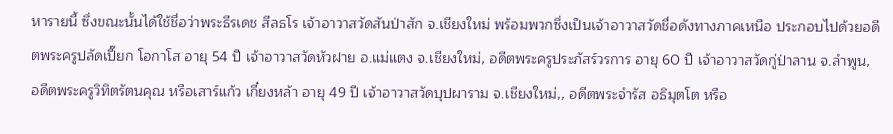หารายนี้ ซึ่งขณะนั้นได้ใช้ชื่อว่าพระธีรเดช สีลธโร เจ้าอาวาสวัดสันป่าสัก จ.เชียงใหม่ พร้อมพวกซึ่งเป็นเจ้าอาวาสวัดชื่อดังทางภาคเหนือ ประกอบไปด้วยอดีตพระครูปลัดเปี๊ยก โอกาโส อายุ 54 ปี เจ้าอาวาสวัดหัวฝาย อ.แม่แตง จ.เชียงใหม่, อดีตพระครูประภัสร์วรการ อายุ 60 ปี เจ้าอาวาสวัดกู่ป่าลาน จ.ลำพูน, อดีตพระครูวิทิตรัตนคุณ หรือเสาร์แก้ว เกี๋ยงหล้า อายุ 49 ปี เจ้าอาวาสวัดบุปผาราม จ.เชียงใหม่,, อดีตพระจำรัส อธิมุตโต หรือ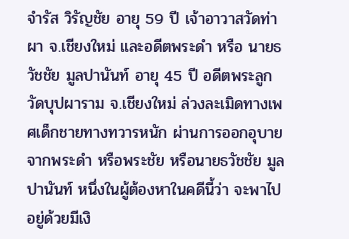จำรัส วิรัญชัย อายุ 59 ปี เจ้าอาวาสวัดท่าผา จ.เชียงใหม่ และอดีตพระดำ หรือ นายธวัชชัย มูลปานันท์ อายุ 45 ปี อดีตพระลูกวัดบุปผาราม จ.เชียงใหม่ ล่วงละเมิดทางเพศเด็กชายทางทวารหนัก ผ่านการออกอุบายจากพระดำ หรือพระชัย หรือนายธวัชชัย มูลปานันท์ หนึ่งในผู้ต้องหาในคดีนี้ว่า จะพาไปอยู่ด้วยมีเงิ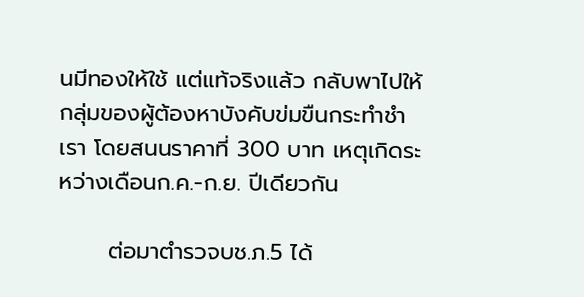นมีทองให้ใช้ แต่แท้จริงแล้ว กลับพาไปให้ กลุ่มของผู้ต้องหาบังคับข่มขืนกระทำชำเรา โดยสนนราคาที่ 300 บาท เหตุเกิดระหว่างเดือนก.ค.-ก.ย. ปีเดียวกัน

      ต่อมาตำรวจบช.ภ.5 ได้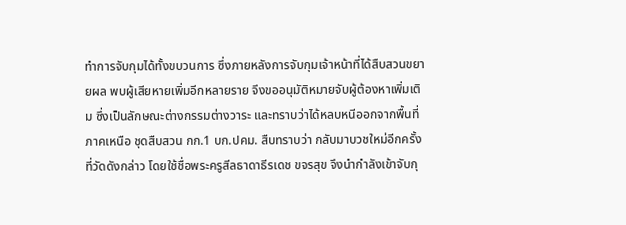ทำการจับกุมได้ทั้งขบวนการ ซึ่งภายหลังการจับกุมเจ้าหน้าที่ได้สืบสวนขยายผล พบผู้เสียหายเพิ่มอีกหลายราย จึงขออนุมัติหมายจับผู้ต้องหาเพิ่มเติม ซึ่งเป็นลักษณะต่างกรรมต่างวาระ และทราบว่าได้หลบหนีออกจากพื้นที่ภาคเหนือ ชุดสืบสวน กก.1 บก.ปคม. สืบทราบว่า กลับมาบวชใหม่อีกครั้งที่วัดดังกล่าว โดยใช้ชื่อพระครูสีลธาดาธีรเดช ขจรสุข จึงนำกำลังเข้าจับกุ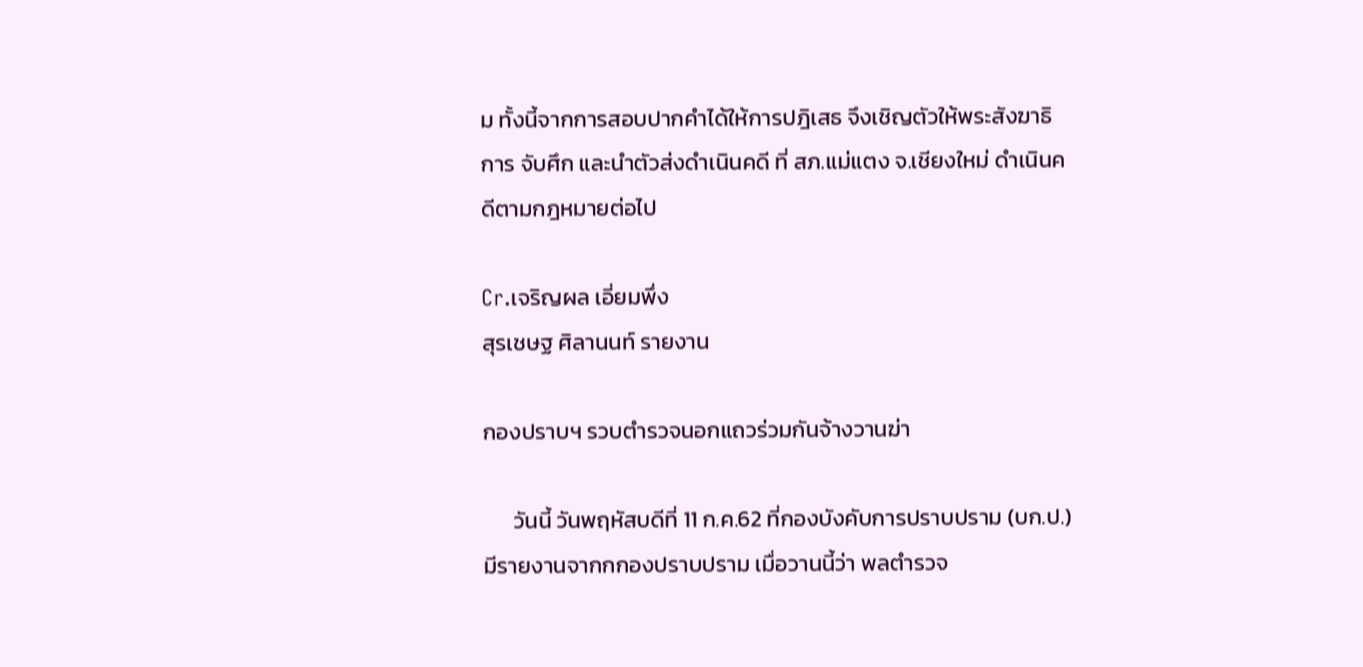ม ทั้งนี้จากการสอบปากคำได้ให้การปฎิเสธ จึงเชิญตัวให้พระสังฆาธิการ จับศึก และนำตัวส่งดำเนินคดี ที่ สภ.แม่แตง จ.เชียงใหม่ ดำเนินคดีตามกฎหมายต่อไป

Cr.เจริญผล เอี่ยมพึ่ง
สุรเชษฐ ศิลานนท์ รายงาน

กองปราบฯ รวบตำรวจนอกแถวร่วมกันจ้างวานฆ่า

      วันนี้ วันพฤหัสบดีที่ 11 ก.ค.62 ที่กองบังคับการปราบปราม (บก.ป.) มีรายงานจากกกองปราบปราม เมื่อวานนี้ว่า พลตำรวจ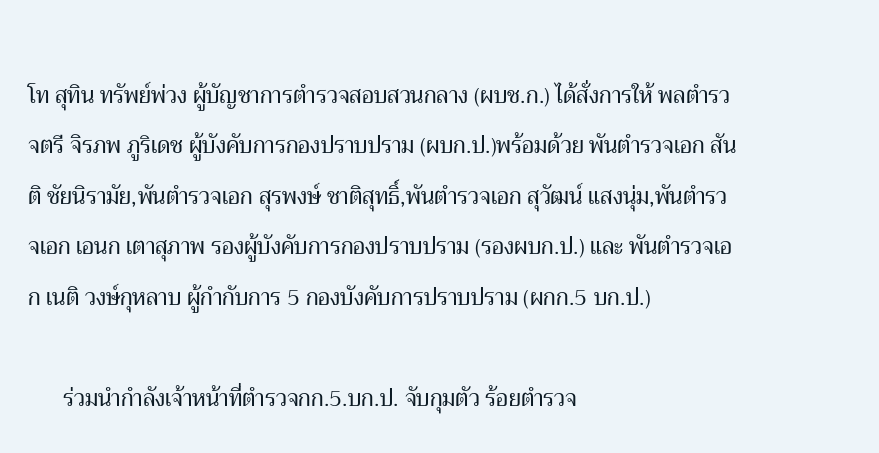โท สุทิน ทรัพย์พ่วง ผู้บัญชาการตำรวจสอบสวนกลาง (ผบช.ก.) ได้สั่งการให้ พลตำรวจตรี จิรภพ ภูริเดช ผู้บังคับการกองปราบปราม (ผบก.ป.)พร้อมด้วย พันตำรวจเอก สันติ ชัยนิรามัย,พันตำรวจเอก สุรพงษ์ ชาติสุทธิ์,พันตำรวจเอก สุวัฒน์ แสงนุ่ม,พันตำรวจเอก เอนก เตาสุภาพ รองผู้บังคับการกองปราบปราม (รองผบก.ป.) และ พันตำรวจเอก เนติ วงษ์กุหลาบ ผู้กำกับการ 5 กองบังคับการปราบปราม (ผกก.5 บก.ป.)

      ร่วมนำกำลังเจ้าหน้าที่ตำรวจกก.5.บก.ป. จับกุมตัว ร้อยตำรวจ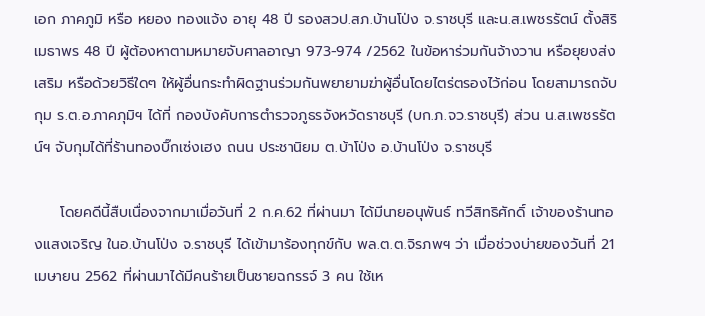เอก ภาคภูมิ หรือ หยอง ทองแจ้ง อายุ 48 ปี รองสวป.สภ.บ้านโป่ง จ.ราชบุรี และน.ส.เพชรรัตน์ ตั้งสิริเมธาพร 48 ปี ผู้ต้องหาตามหมายจับศาลอาญา 973-974 /2562 ในข้อหาร่วมกันจ้างวาน หรือยุยงส่งเสริม หรือด้วยวิธีใดๆ ให้ผู้อื่นกระทำผิดฐานร่วมกันพยายามฆ่าผู้อื่นโดยไตร่ตรองไว้ก่อน โดยสามารถจับกุม ร.ต.อ.ภาคภุมิฯ ได้ที่ กองบังคับการตำรวจภูธรจังหวัดราชบุรี (บก.ภ.จว.ราชบุรี) ส่วน น.ส.เพชรรัตน์ฯ จับกุมได้ที่ร้านทองบิ๊กเซ่งเฮง ถนน ประชานิยม ต.บ้าโป่ง อ.บ้านโป่ง จ.ราชบุรี

     โดยคดีนี้สืบเนื่องจากมาเมื่อวันที่ 2 ก.ค.62 ที่ผ่านมา ได้มีนายอนุพันธ์ ทวีสิทธิศักดิ์ เจ้าของร้านทองแสงเจริญ ในอ.บ้านโป่ง จ.ราชบุรี ได้เข้ามาร้องทุกข์กับ พล.ต.ต.จิรภพฯ ว่า เมื่อช่วงบ่ายของวันที่ 21 เมษายน 2562 ที่ผ่านมาได้มีคนร้ายเป็นชายฉกรรจ์ 3 คน ใช้เห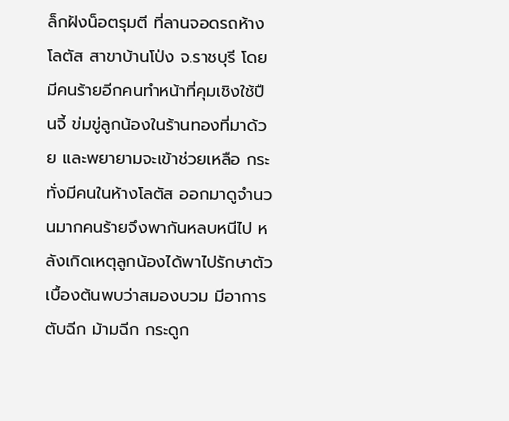ล็กฝังน็อตรุมตี ที่ลานจอดรถห้างโลตัส สาขาบ้านโป่ง จ.ราชบุรี โดยมีคนร้ายอีกคนทำหน้าที่คุมเชิงใช้ปืนจี้ ข่มขู่ลูกน้องในร้านทองที่มาด้วย และพยายามจะเข้าช่วยเหลือ กระทั่งมีคนในห้างโลตัส ออกมาดูจำนวนมากคนร้ายจึงพากันหลบหนีไป หลังเกิดเหตุลูกน้องได้พาไปรักษาตัว เบื้องต้นพบว่าสมองบวม มีอาการตับฉีก ม้ามฉีก กระดูก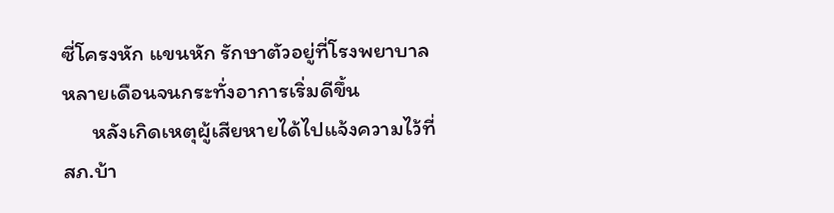ซี่โครงหัก แขนหัก รักษาตัวอยู่ที่โรงพยาบาลหลายเดือนจนกระทั่งอาการเริ่มดีขึ้น
      หลังเกิดเหตุผู้เสียหายได้ไปแจ้งความไว้ที่สภ.บ้า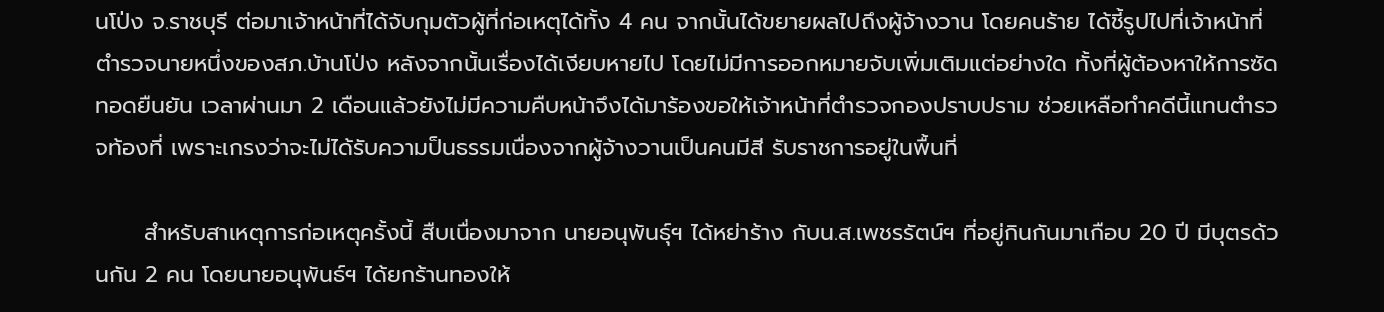นโป่ง จ.ราชบุรี ต่อมาเจ้าหน้าที่ได้จับกุมตัวผู้ที่ก่อเหตุได้ทั้ง 4 คน จากนั้นได้ขยายผลไปถึงผู้จ้างวาน โดยคนร้าย ได้ชี้รูปไปที่เจ้าหน้าที่ตำรวจนายหนึ่งของสภ.บ้านโป่ง หลังจากนั้นเรื่องได้เงียบหายไป โดยไม่มีการออกหมายจับเพิ่มเติมแต่อย่างใด ทั้งที่ผู้ต้องหาให้การซัดทอดยืนยัน เวลาผ่านมา 2 เดือนแล้วยังไม่มีความคืบหน้าจึงได้มาร้องขอให้เจ้าหน้าที่ตำรวจกองปราบปราม ช่วยเหลือทำคดีนี้แทนตำรวจท้องที่ เพราะเกรงว่าจะไม่ได้รับความป็นธรรมเนื่องจากผู้จ้างวานเป็นคนมีสี รับราชการอยู่ในพื้นที่

      สำหรับสาเหตุการก่อเหตุครั้งนี้ สืบเนื่องมาจาก นายอนุพันธุ์ฯ ได้หย่าร้าง กับน.ส.เพชรรัตน์ฯ ที่อยู่กินกันมาเกือบ 20 ปี มีบุตรด้วนกัน 2 คน โดยนายอนุพันธ์ฯ ได้ยกร้านทองให้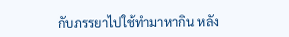กับภรรยาไปใช้ทำมาหากิน หลัง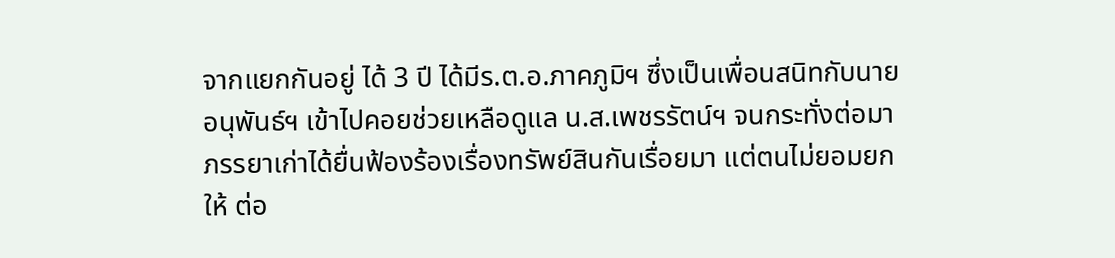จากแยกกันอยู่ ได้ 3 ปี ได้มีร.ต.อ.ภาคภูมิฯ ซึ่งเป็นเพื่อนสนิทกับนายอนุพันธ์ฯ เข้าไปคอยช่วยเหลือดูแล น.ส.เพชรรัตน์ฯ จนกระทั่งต่อมาภรรยาเก่าได้ยื่นฟ้องร้องเรื่องทรัพย์สินกันเรื่อยมา แต่ตนไม่ยอมยกให้ ต่อ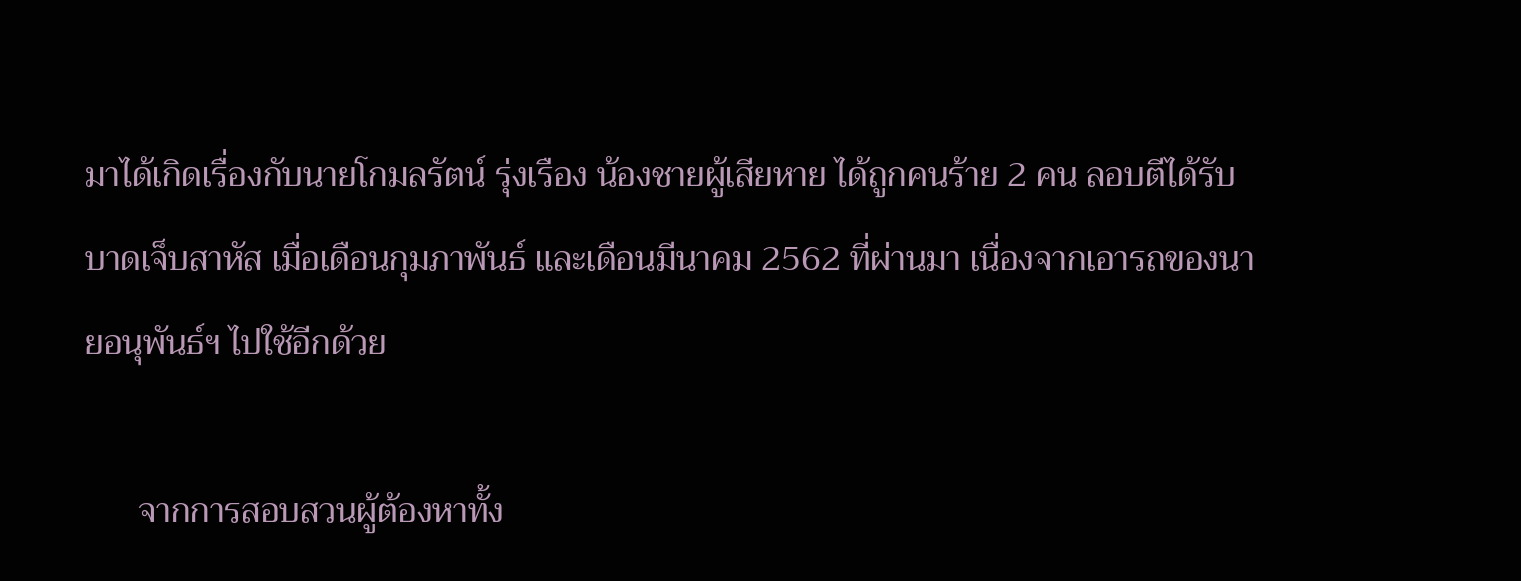มาได้เกิดเรื่องกับนายโกมลรัตน์ รุ่งเรือง น้องชายผู้เสียหาย ได้ถูกคนร้าย 2 คน ลอบตีได้รับบาดเจ็บสาหัส เมื่อเดือนกุมภาพันธ์ และเดือนมีนาคม 2562 ที่ผ่านมา เนื่องจากเอารถของนายอนุพันธ์ฯ ไปใช้อีกด้วย

      จากการสอบสวนผู้ต้องหาทั้ง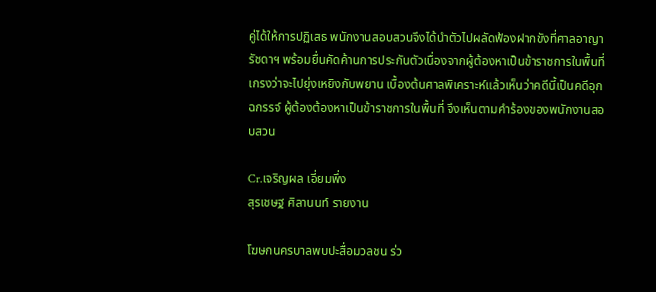คู่ได้ให้การปฏิเสธ พนักงานสอบสวนจึงได้นำตัวไปผลัดฟ้องฝากขังที่ศาลอาญา รัชดาฯ พร้อมยื่นคัดค้านการประกันตัวเนื่องจากผู้ต้องหาเป็นข้าราชการในพื้นที่ เกรงว่าจะไปยุ่งเหยิงกับพยาน เบื้องต้นศาลพิเคราะห์แล้วเห็นว่าคดีนี้เป็นคดีอุกฉกรรจ์ ผู้ต้องต้องหาเป็นข้าราชการในพื้นที่ จึงเห็นตามคำร้องของพนักงานสอบสวน

Cr.เจริญผล เอี่ยมพึ่ง
สุรเชษฐ ศิลานนท์ รายงาน

โฆษกนครบาลพบปะสื่อมวลชน ร่ว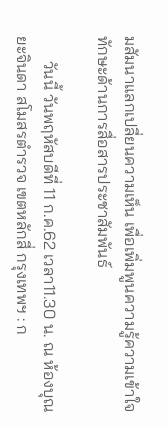มสัมนาแลกเปลี่ยนความเห็น เพื่อเพิ่มพูนความรู้ความเข้าใจทักษะด้านการสื่อสารประชาสัมพันธ์

      วันนี้ วันพฤหัสบดีที่ 11 ก.ค.62 เวลา11.30 น. ณ ห้องบุณยะจินดา สโมสรตำรวจ เขตหลักสี่ กรุงเทพฯ : ก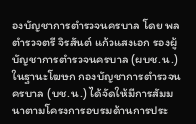องบัญชาการตำรวจนครบาล โดย พลตำรวจตรี จิรสันต์ แก้วแสงเอก รองผู้บัญชาการตำรวจนครบาล (ผบช.น.) ในฐานะโฆษก กองบัญชาการตำรวจนครบาล (บช.น.) ได้จัดให้มีการสัมมนาตามโครงการอบรมด้านการประ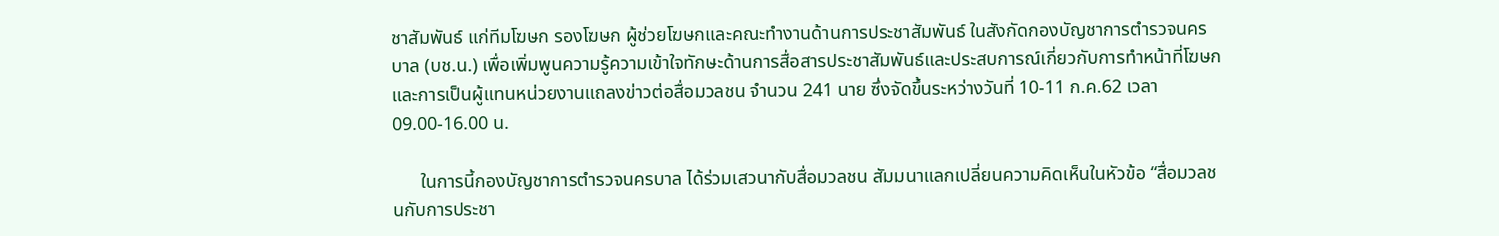ชาสัมพันธ์ แก่ทีมโฆษก รองโฆษก ผู้ช่วยโฆษกและคณะทำงานด้านการประชาสัมพันธ์ ในสังกัดกองบัญชาการตำรวจนครบาล (บช.น.) เพื่อเพิ่มพูนความรู้ความเข้าใจทักษะด้านการสื่อสารประชาสัมพันธ์และประสบการณ์เกี่ยวกับการทำหน้าที่โฆษก และการเป็นผู้แทนหน่วยงานแถลงข่าวต่อสื่อมวลชน จำนวน 241 นาย ซึ่งจัดขึ้นระหว่างวันที่ 10-11 ก.ค.62 เวลา 09.00-16.00 น.

      ในการนี้กองบัญชาการตำรวจนครบาล ได้ร่วมเสวนากับสื่อมวลชน สัมมนาแลกเปลี่ยนความคิดเห็นในหัวข้อ “สื่อมวลชนกับการประชา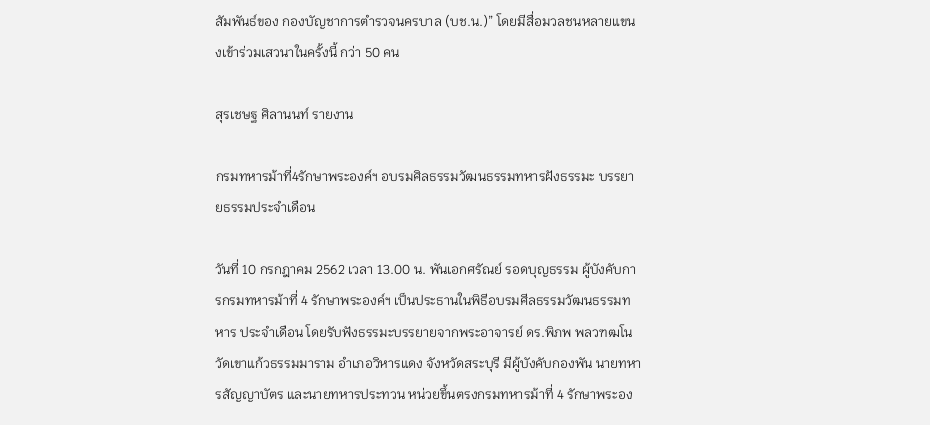สัมพันธ์ของ กองบัญชาการตำรวจนครบาล (บช.น.)” โดยมีสื่อมวลชนหลายแขนงเข้าร่วมเสวนาในครั้งนี้ กว่า 50 คน

สุรเชษฐ ศิลานนท์ รายงาน

กรมทหารม้าที่4รักษาพระองค์ฯ อบรมศิลธรรมวัฒนธรรมทหารฝังธรรมะ บรรยายธรรมประจำเดือน

วันที่ 10 กรกฎาคม 2562 เวลา 13.00 น. พันเอกศรัณย์ รอดบุญธรรม ผู้บังคับการกรมทหารม้าที่ 4 รักษาพระองค์ฯ เป็นประธานในพิธีอบรมศีลธรรมวัฒนธรรมทหาร ประจำเดือน โดยรับฟังธรรมะบรรยายจากพระอาจารย์ ดร.พิภพ พลวฑฒโน วัดเขาแก้วธรรมมาราม อำเภอวิหารแดง จังหวัดสระบุรี มีผู้บังคับกองพัน นายทหารสัญญาบัตร และนายทหารประทวน หน่วยขึ้นตรงกรมทหารม้าที่ 4 รักษาพระอง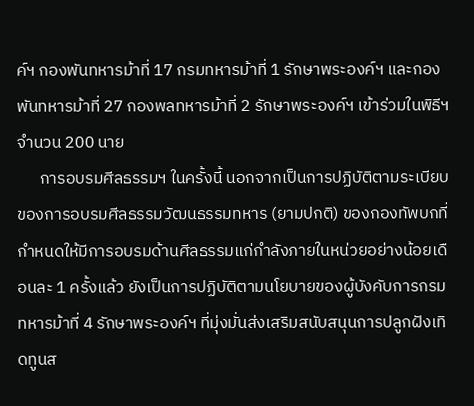ค์ฯ กองพันทหารม้าที่ 17 กรมทหารม้าที่ 1 รักษาพระองค์ฯ และกองพันทหารม้าที่ 27 กองพลทหารม้าที่ 2 รักษาพระองค์ฯ เข้าร่วมในพิธีฯ จำนวน 200 นาย
      การอบรมศีลธรรมฯ ในครั้งนี้ นอกจากเป็นการปฏิบัติตามระเบียบของการอบรมศีลธรรมวัฒนธรรมทหาร (ยามปกติ) ของกองทัพบกที่กำหนดให้มีการอบรมด้านศีลธรรมแก่กำลังภายในหน่วยอย่างน้อยเดือนละ 1 ครั้งแล้ว ยังเป็นการปฏิบัติตามนโยบายของผู้บังคับการกรมทหารม้าที่ 4 รักษาพระองค์ฯ ที่มุ่งมั่นส่งเสริมสนับสนุนการปลูกฝังเทิดทูนส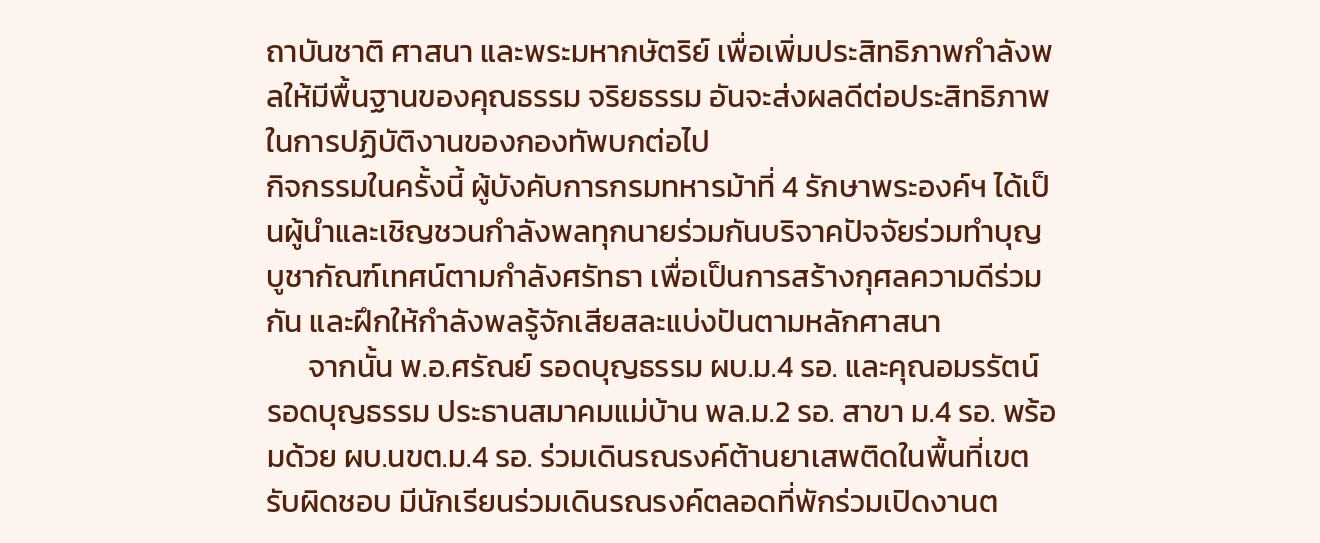ถาบันชาติ ศาสนา และพระมหากษัตริย์ เพื่อเพิ่มประสิทธิภาพกำลังพลให้มีพื้นฐานของคุณธรรม จริยธรรม อันจะส่งผลดีต่อประสิทธิภาพในการปฏิบัติงานของกองทัพบกต่อไป
กิจกรรมในครั้งนี้ ผู้บังคับการกรมทหารม้าที่ 4 รักษาพระองค์ฯ ได้เป็นผู้นำและเชิญชวนกำลังพลทุกนายร่วมกันบริจาคปัจจัยร่วมทำบุญบูชากัณฑ์เทศน์ตามกำลังศรัทธา เพื่อเป็นการสร้างกุศลความดีร่วมกัน และฝึกให้กำลังพลรู้จักเสียสละแบ่งปันตามหลักศาสนา
      จากนั้น พ.อ.ศรัณย์ รอดบุญธรรม ผบ.ม.4 รอ. และคุณอมรรัตน์ รอดบุญธรรม ประธานสมาคมแม่บ้าน พล.ม.2 รอ. สาขา ม.4 รอ. พร้อมด้วย ผบ.นขต.ม.4 รอ. ร่วมเดินรณรงค์ต้านยาเสพติดในพื้นที่เขตรับผิดชอบ มีนักเรียนร่วมเดินรณรงค์ตลอดที่พักร่วมเปิดงานต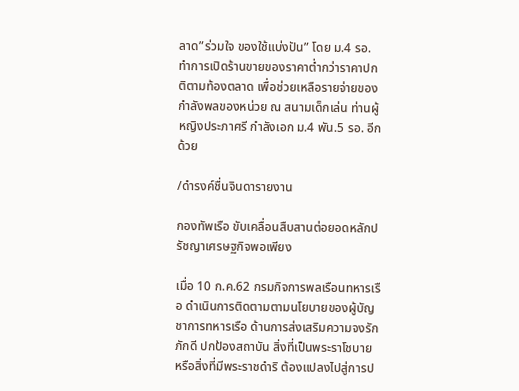ลาด”ร่วมใจ ของใช้แบ่งปัน” โดย ม.4 รอ. ทำการเปิดร้านขายของราคาต่ำกว่าราคาปกติตามท้องตลาด เพื่อช่วยเหลือรายจ่ายของกำลังพลของหน่วย ณ สนามเด็กเล่น ท่านผู้หญิงประภาศรี กำลังเอก ม.4 พัน.5 รอ. อีกด้วย

/ดำรงค์ชื่นจินดารายงาน

กองทัพเรือ ขับเคลื่อนสืบสานต่อยอดหลักปรัชญาเศรษฐกิจพอเพียง

เมื่อ 10 ก.ค.62 กรมกิจการพลเรือนทหารเรือ ดำเนินการติดตามตามนโยบายของผู้บัญชาการทหารเรือ ด้านการส่งเสริมความจงรักภักดี ปกป้องสถาบัน สิ่งที่เป็นพระราโชบาย หรือสิ่งที่มีพระราชดำริ ต้องแปลงไปสู่การป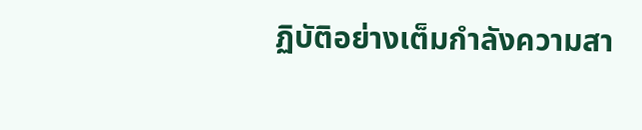ฏิบัติอย่างเต็มกำลังความสา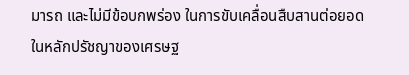มารถ และไม่มีข้อบกพร่อง ในการขับเคลื่อนสืบสานต่อยอดในหลักปรัชญาของเศรษฐ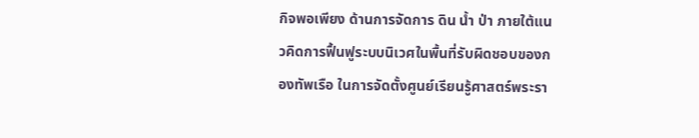กิจพอเพียง ด้านการจัดการ ดิน น้ำ ป่า ภายใต้แนวคิดการฟื้นฟูระบบนิเวศในพื้นที่รับผิดชอบของกองทัพเรือ ในการจัดตั้งศูนย์เรียนรู้ศาสตร์พระรา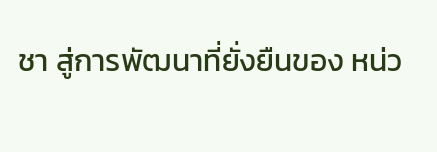ชา สู่การพัฒนาที่ยั่งยืนของ หน่ว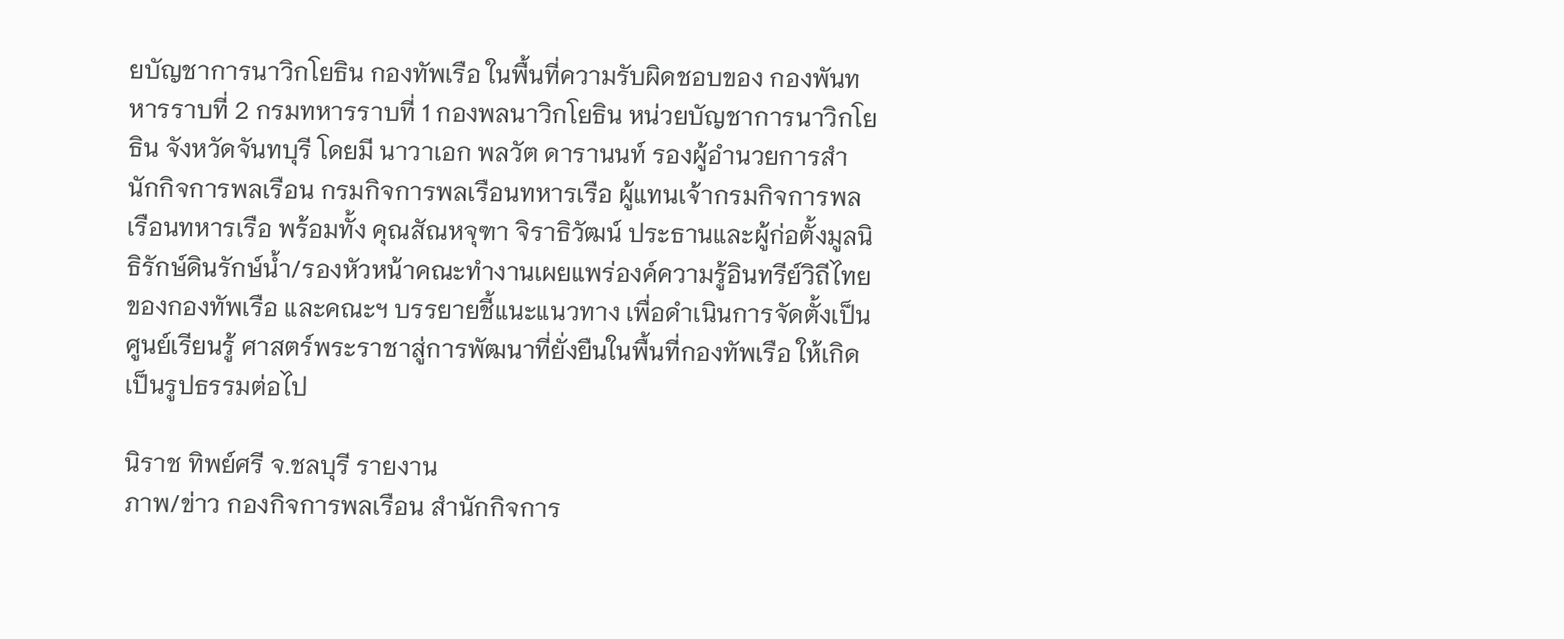ยบัญชาการนาวิกโยธิน กองทัพเรือ ในพื้นที่ความรับผิดชอบของ กองพันทหารราบที่ 2 กรมทหารราบที่ 1 กองพลนาวิกโยธิน หน่วยบัญชาการนาวิกโยธิน จังหวัดจันทบุรี โดยมี นาวาเอก พลวัต ดารานนท์ รองผู้อำนวยการสำนักกิจการพลเรือน กรมกิจการพลเรือนทหารเรือ ผู้แทนเจ้ากรมกิจการพลเรือนทหารเรือ พร้อมทั้ง คุณสัณหจุฑา จิราธิวัฒน์ ประธานและผู้ก่อตั้งมูลนิธิรักษ์ดินรักษ์น้ำ/รองหัวหน้าคณะทำงานเผยแพร่องค์ความรู้อินทรีย์วิถีไทยของกองทัพเรือ และคณะฯ บรรยายชี้แนะแนวทาง เพื่อดำเนินการจัดตั้งเป็นศูนย์เรียนรู้ ศาสตร์พระราชาสู่การพัฒนาที่ยั่งยืนในพื้นที่กองทัพเรือ ให้เกิดเป็นรูปธรรมต่อไป

นิราช ทิพย์ศรี จ.ชลบุรี รายงาน
ภาพ/ข่าว กองกิจการพลเรือน สำนักกิจการ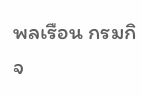พลเรือน กรมกิจ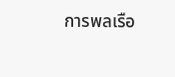การพลเรือ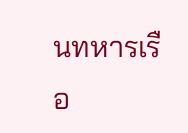นทหารเรือ